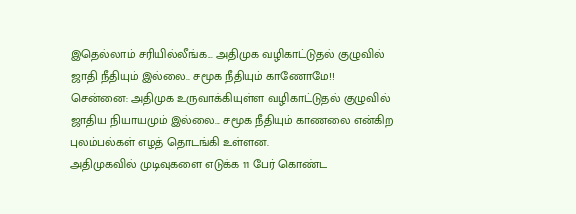இதெல்லாம் சரியில்லீங்க... அதிமுக வழிகாட்டுதல் குழுவில் ஜாதி நீதியும் இல்லை.. சமூக நீதியும் காணோமே!!
சென்னை: அதிமுக உருவாக்கியுள்ள வழிகாட்டுதல் குழுவில் ஜாதிய நியாயமும் இல்லை... சமூக நீதியும் காணலை என்கிற புலம்பல்கள் எழத் தொடங்கி உள்ளன.
அதிமுகவில் முடிவுகளை எடுக்க 11 பேர் கொண்ட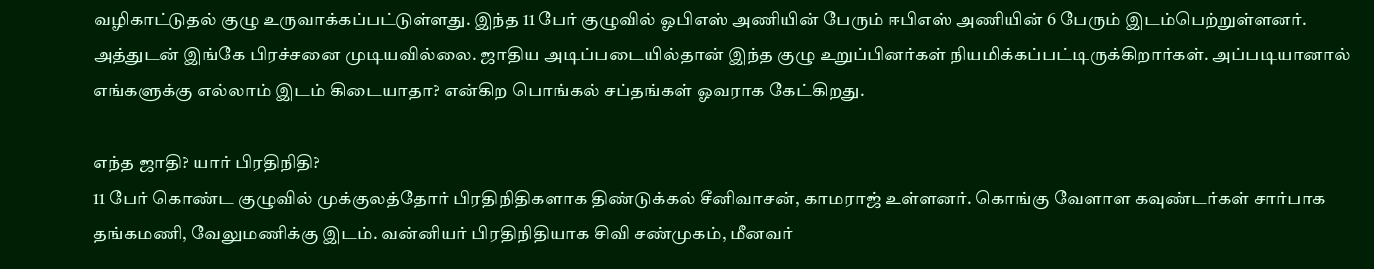வழிகாட்டுதல் குழு உருவாக்கப்பட்டுள்ளது. இந்த 11 பேர் குழுவில் ஓபிஎஸ் அணியின் பேரும் ஈபிஎஸ் அணியின் 6 பேரும் இடம்பெற்றுள்ளனர்.
அத்துடன் இங்கே பிரச்சனை முடியவில்லை. ஜாதிய அடிப்படையில்தான் இந்த குழு உறுப்பினர்கள் நியமிக்கப்பட்டிருக்கிறார்கள். அப்படியானால் எங்களுக்கு எல்லாம் இடம் கிடையாதா? என்கிற பொங்கல் சப்தங்கள் ஓவராக கேட்கிறது.

எந்த ஜாதி? யார் பிரதிநிதி?
11 பேர் கொண்ட குழுவில் முக்குலத்தோர் பிரதிநிதிகளாக திண்டுக்கல் சீனிவாசன், காமராஜ் உள்ளனர். கொங்கு வேளாள கவுண்டர்கள் சார்பாக தங்கமணி, வேலுமணிக்கு இடம். வன்னியர் பிரதிநிதியாக சிவி சண்முகம், மீனவர்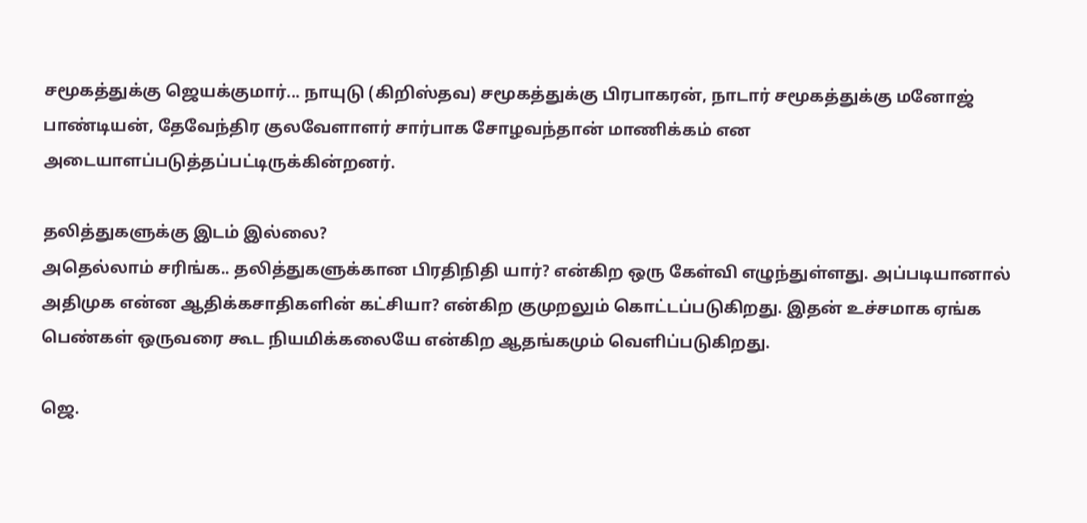சமூகத்துக்கு ஜெயக்குமார்... நாயுடு (கிறிஸ்தவ) சமூகத்துக்கு பிரபாகரன், நாடார் சமூகத்துக்கு மனோஜ் பாண்டியன், தேவேந்திர குலவேளாளர் சார்பாக சோழவந்தான் மாணிக்கம் என அடையாளப்படுத்தப்பட்டிருக்கின்றனர்.

தலித்துகளுக்கு இடம் இல்லை?
அதெல்லாம் சரிங்க.. தலித்துகளுக்கான பிரதிநிதி யார்? என்கிற ஒரு கேள்வி எழுந்துள்ளது. அப்படியானால் அதிமுக என்ன ஆதிக்கசாதிகளின் கட்சியா? என்கிற குமுறலும் கொட்டப்படுகிறது. இதன் உச்சமாக ஏங்க பெண்கள் ஒருவரை கூட நியமிக்கலையே என்கிற ஆதங்கமும் வெளிப்படுகிறது.

ஜெ.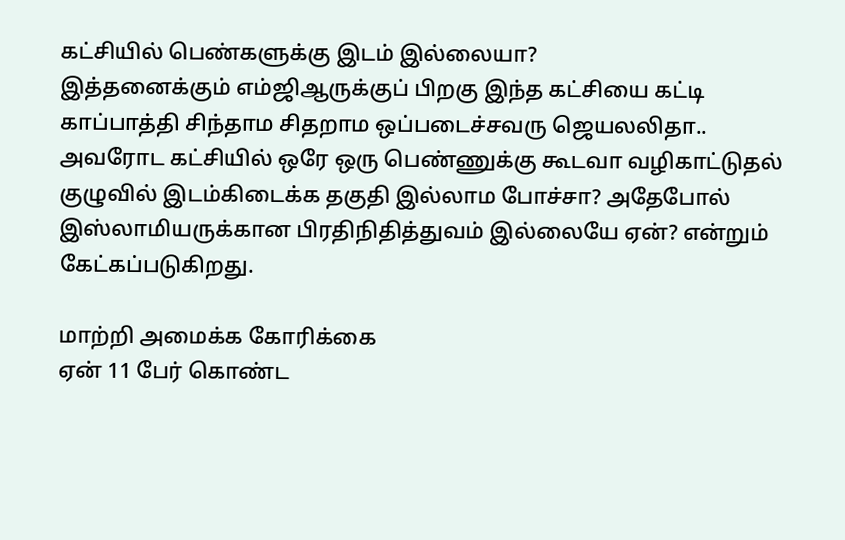கட்சியில் பெண்களுக்கு இடம் இல்லையா?
இத்தனைக்கும் எம்ஜிஆருக்குப் பிறகு இந்த கட்சியை கட்டி காப்பாத்தி சிந்தாம சிதறாம ஒப்படைச்சவரு ஜெயலலிதா.. அவரோட கட்சியில் ஒரே ஒரு பெண்ணுக்கு கூடவா வழிகாட்டுதல் குழுவில் இடம்கிடைக்க தகுதி இல்லாம போச்சா? அதேபோல் இஸ்லாமியருக்கான பிரதிநிதித்துவம் இல்லையே ஏன்? என்றும் கேட்கப்படுகிறது.

மாற்றி அமைக்க கோரிக்கை
ஏன் 11 பேர் கொண்ட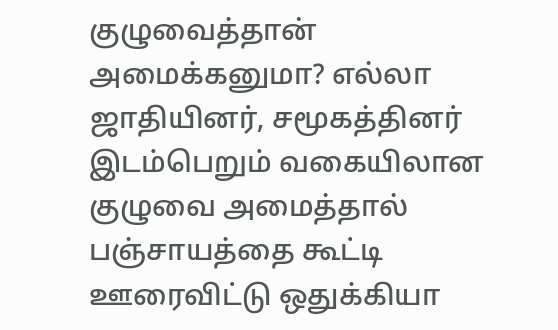குழுவைத்தான் அமைக்கனுமா? எல்லா ஜாதியினர், சமூகத்தினர் இடம்பெறும் வகையிலான குழுவை அமைத்தால் பஞ்சாயத்தை கூட்டி ஊரைவிட்டு ஒதுக்கியா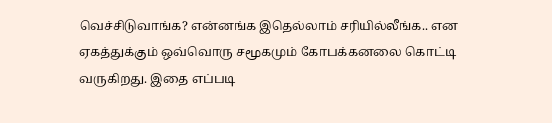வெச்சிடுவாங்க? என்னங்க இதெல்லாம் சரியில்லீங்க.. என ஏகத்துக்கும் ஒவ்வொரு சமூகமும் கோபக்கனலை கொட்டி வருகிறது. இதை எப்படி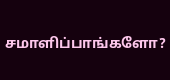சமாளிப்பாங்களோ?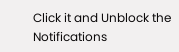Click it and Unblock the Notifications